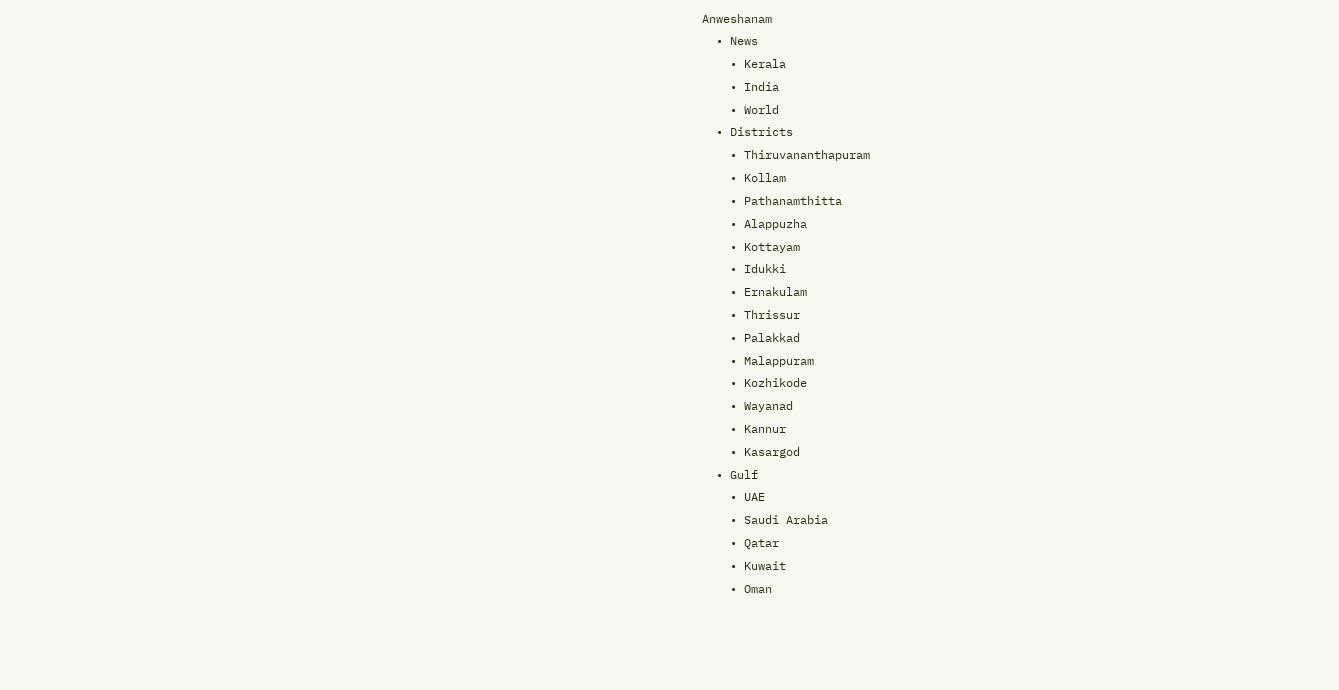Anweshanam
  • News
    • Kerala
    • India
    • World
  • Districts
    • Thiruvananthapuram
    • Kollam
    • Pathanamthitta
    • Alappuzha
    • Kottayam
    • Idukki
    • Ernakulam
    • Thrissur
    • Palakkad
    • Malappuram
    • Kozhikode
    • Wayanad
    • Kannur
    • Kasargod
  • Gulf
    • UAE
    • Saudi Arabia
    • Qatar
    • Kuwait
    • Oman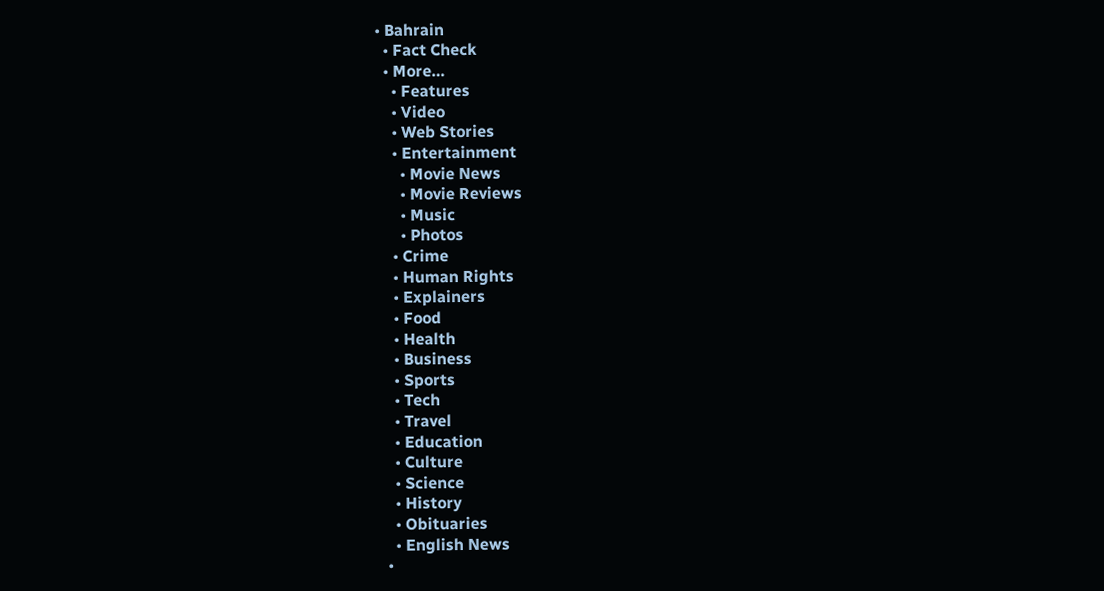• Bahrain
  • Fact Check
  • More…
    • Features
    • Video
    • Web Stories
    • Entertainment
      • Movie News
      • Movie Reviews
      • Music
      • Photos
    • Crime
    • Human Rights
    • Explainers
    • Food
    • Health
    • Business
    • Sports
    • Tech
    • Travel
    • Education
    • Culture
    • Science
    • History
    • Obituaries
    • English News
  •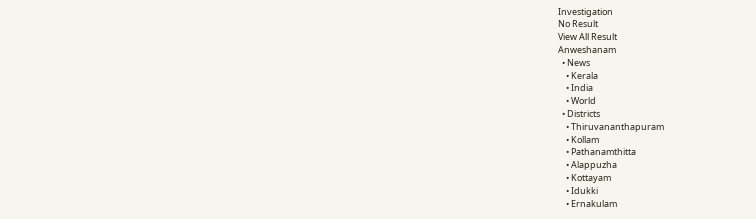Investigation
No Result
View All Result
Anweshanam
  • News
    • Kerala
    • India
    • World
  • Districts
    • Thiruvananthapuram
    • Kollam
    • Pathanamthitta
    • Alappuzha
    • Kottayam
    • Idukki
    • Ernakulam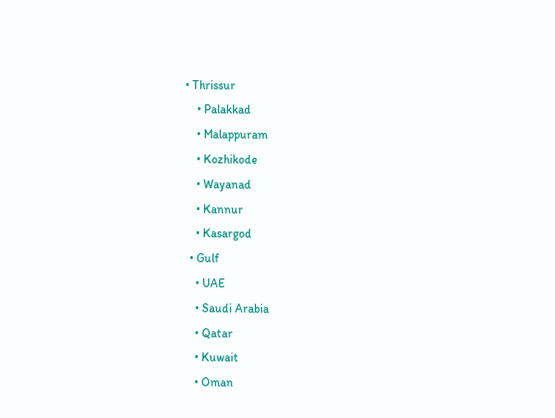• Thrissur
    • Palakkad
    • Malappuram
    • Kozhikode
    • Wayanad
    • Kannur
    • Kasargod
  • Gulf
    • UAE
    • Saudi Arabia
    • Qatar
    • Kuwait
    • Oman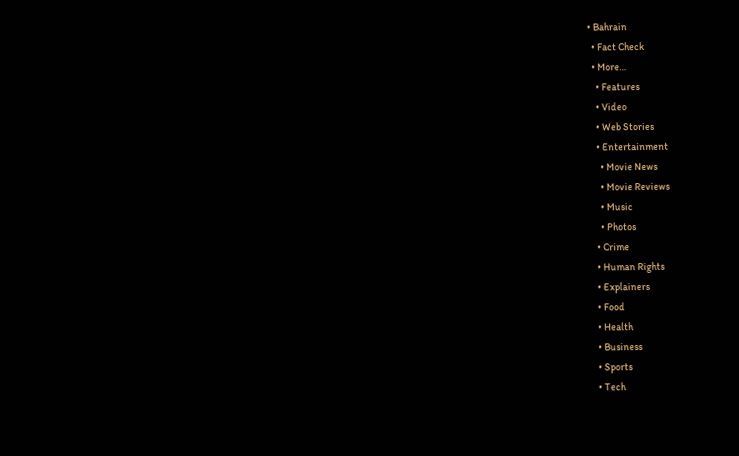• Bahrain
  • Fact Check
  • More…
    • Features
    • Video
    • Web Stories
    • Entertainment
      • Movie News
      • Movie Reviews
      • Music
      • Photos
    • Crime
    • Human Rights
    • Explainers
    • Food
    • Health
    • Business
    • Sports
    • Tech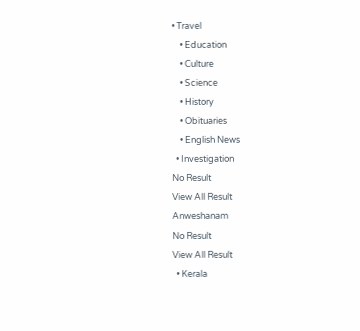• Travel
    • Education
    • Culture
    • Science
    • History
    • Obituaries
    • English News
  • Investigation
No Result
View All Result
Anweshanam
No Result
View All Result
  • Kerala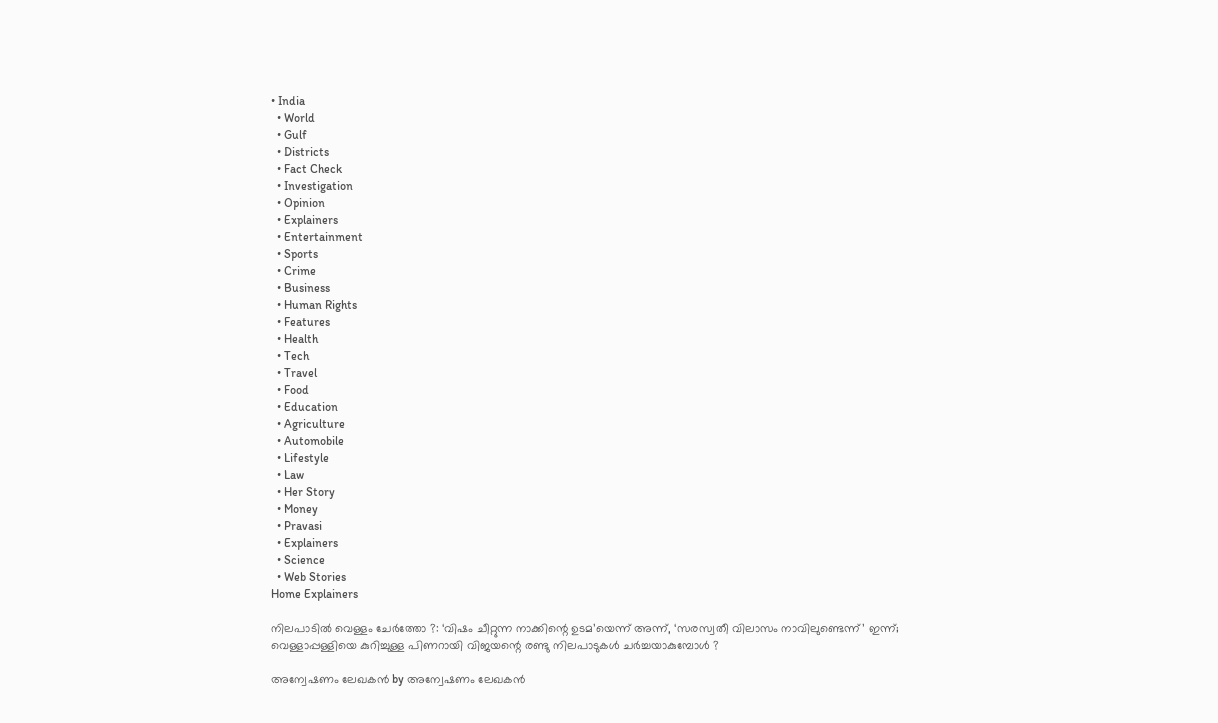• India
  • World
  • Gulf
  • Districts
  • Fact Check
  • Investigation
  • Opinion
  • Explainers
  • Entertainment
  • Sports
  • Crime
  • Business
  • Human Rights
  • Features
  • Health
  • Tech
  • Travel
  • Food
  • Education
  • Agriculture
  • Automobile
  • Lifestyle
  • Law
  • Her Story
  • Money
  • Pravasi
  • Explainers
  • Science
  • Web Stories
Home Explainers

നിലപാടില്‍ വെള്ളം ചേര്‍ത്തോ ?: ‘വിഷം ചീറ്റുന്ന നാക്കിന്റെ ഉടമ’യെന്ന് അന്ന്, ‘സരസ്വതീ വിലാസം നാവിലുണ്ടെന്ന്’ ഇന്ന്; വെള്ളാപ്പള്ളിയെ കുറിച്ചുള്ള പിണറായി വിജയന്റെ രണ്ടു നിലപാടുകള്‍ ചര്‍ച്ചയാകുമ്പോള്‍ ?

അന്വേഷണം ലേഖകൻ by അന്വേഷണം ലേഖകൻ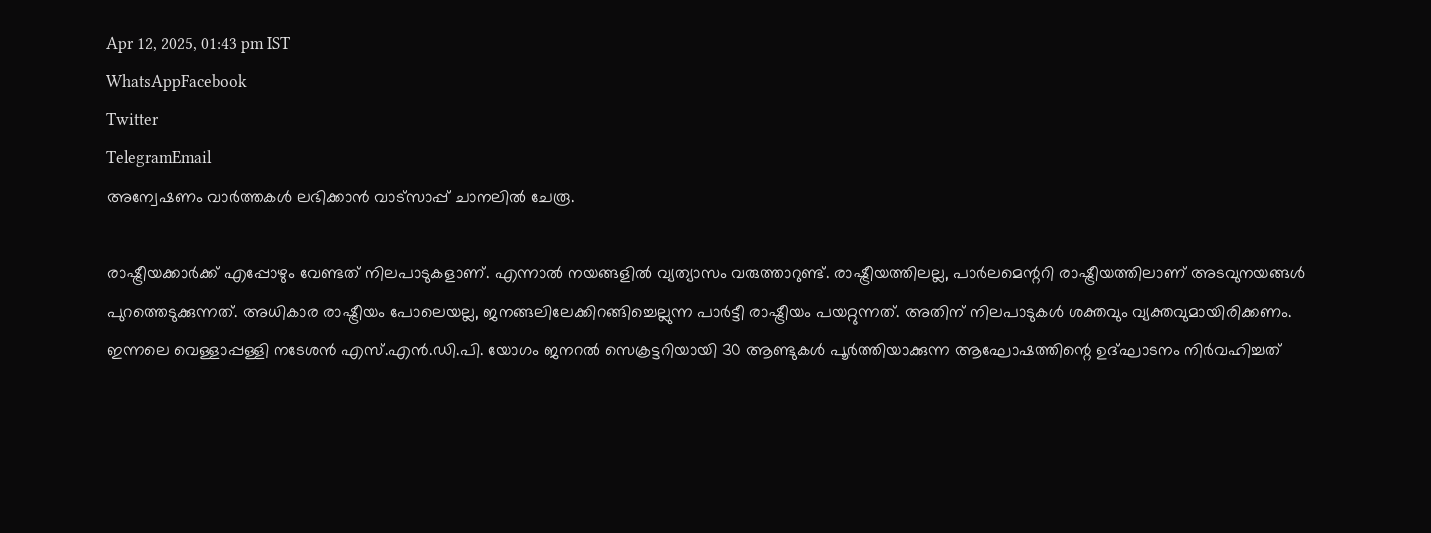Apr 12, 2025, 01:43 pm IST
WhatsAppFacebook
Twitter
TelegramEmail
അന്വേഷണം വാർത്തകൾ ലഭിക്കാന്‍ വാട്സാപ്പ് ചാനലില്‍ ചേരൂ.

രാഷ്ട്രീയക്കാര്‍ക്ക് എപ്പോഴും വേണ്ടത് നിലപാടുകളാണ്. എന്നാല്‍ നയങ്ങളില്‍ വ്യത്യാസം വരുത്താറുണ്ട്. രാഷ്ട്രീയത്തിലല്ല, പാര്‍ലമെന്ററി രാഷ്ട്രീയത്തിലാണ് അടവുനയങ്ങള്‍ പുറത്തെടുക്കുന്നത്. അധികാര രാഷ്ട്രീയം പോലെയല്ല, ജനങ്ങലിലേക്കിറങ്ങിച്ചെല്ലുന്ന പാര്‍ട്ടീ രാഷ്ട്രീയം പയറ്റുന്നത്. അതിന് നിലപാടുകള്‍ ശക്തവും വ്യക്തവുമായിരിക്കണം. ഇന്നലെ വെള്ളാപ്പള്ളി നടേശന്‍ എസ്.എന്‍.ഡി.പി. യോഗം ജനറല്‍ സെക്രട്ടറിയായി 30 ആണ്ടുകള്‍ പൂര്‍ത്തിയാക്കുന്ന ആഘോഷത്തിന്റെ ഉദ്ഘാടനം നിര്‍വഹിച്ചത്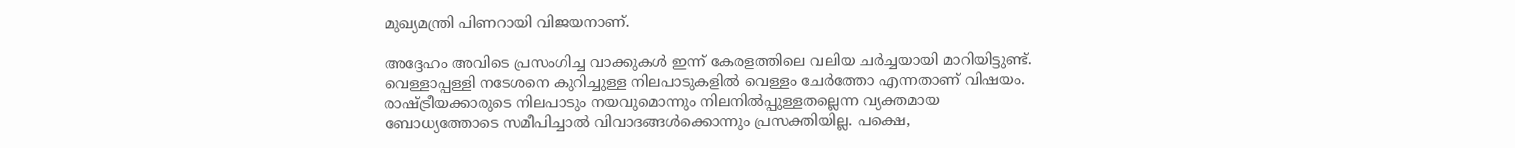മുഖ്യമന്ത്രി പിണറായി വിജയനാണ്.

അദ്ദേഹം അവിടെ പ്രസംഗിച്ച വാക്കുകള്‍ ഇന്ന് കേരളത്തിലെ വലിയ ചര്‍ച്ചയായി മാറിയിട്ടുണ്ട്. വെള്ളാപ്പള്ളി നടേശനെ കുറിച്ചുള്ള നിലപാടുകളില്‍ വെള്ളം ചേര്‍ത്തോ എന്നതാണ് വിഷയം. രാഷ്ട്രീയക്കാരുടെ നിലപാടും നയവുമൊന്നും നിലനില്‍പ്പുള്ളതല്ലെന്ന വ്യക്തമായ ബോധ്യത്തോടെ സമീപിച്ചാല്‍ വിവാദങ്ങള്‍ക്കൊന്നും പ്രസക്തിയില്ല. പക്ഷെ,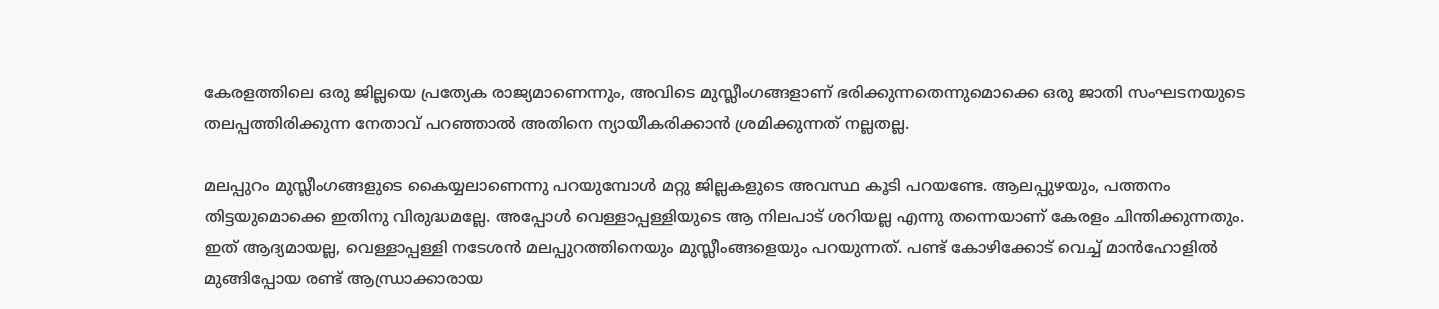കേരളത്തിലെ ഒരു ജില്ലയെ പ്രത്യേക രാജ്യമാണെന്നും, അവിടെ മുസ്ലീംഗങ്ങളാണ് ഭരിക്കുന്നതെന്നുമൊക്കെ ഒരു ജാതി സംഘടനയുടെ തലപ്പത്തിരിക്കുന്ന നേതാവ് പറഞ്ഞാല്‍ അതിനെ ന്യായീകരിക്കാന്‍ ശ്രമിക്കുന്നത് നല്ലതല്ല.

മലപ്പുറം മുസ്ലീംഗങ്ങളുടെ കൈയ്യലാണെന്നു പറയുമ്പോള്‍ മറ്റു ജില്ലകളുടെ അവസ്ഥ കൂടി പറയണ്ടേ. ആലപ്പുഴയും, പത്തനം തിട്ടയുമൊക്കെ ഇതിനു വിരുദ്ധമല്ലേ. അപ്പോള്‍ വെള്ളാപ്പള്ളിയുടെ ആ നിലപാട് ശറിയല്ല എന്നു തന്നെയാണ് കേരളം ചിന്തിക്കുന്നതും. ഇത് ആദ്യമായല്ല, വെള്ളാപ്പള്ളി നടേശന്‍ മലപ്പുറത്തിനെയും മുസ്ലീംങ്ങളെയും പറയുന്നത്. പണ്ട് കോഴിക്കോട് വെച്ച് മാന്‍ഹോളില്‍ മുങ്ങിപ്പോയ രണ്ട് ആന്ധ്രാക്കാരായ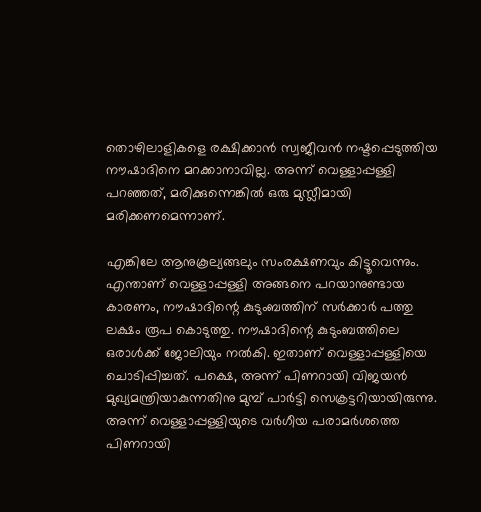തൊഴിലാളികളെ രക്ഷിക്കാന്‍ സ്വജീവന്‍ നഷ്ടപ്പെടുത്തിയ നൗഷാദിനെ മറക്കാനാവില്ല. അന്ന് വെള്ളാപ്പള്ളി പറഞ്ഞത്, മരിക്കുന്നെങ്കില്‍ ഒരു മുസ്ലീമായി മരിക്കണമെന്നാണ്.

എങ്കിലേ ആനുകൂല്യങ്ങലും സംരക്ഷണവും കിട്ടൂവെന്നും. എന്താണ് വെള്ളാപ്പള്ളി അങ്ങനെ പറയാനുണ്ടായ കാരണം, നൗഷാദിന്റെ കുടുംബത്തിന് സര്‍ക്കാര്‍ പത്തു ലക്ഷം രൂപ കൊടുത്തു. നൗഷാദിന്റെ കുടുംബത്തിലെ ഒരാള്‍ക്ക് ജോലിയും നല്‍കി. ഇതാണ് വെള്ളാപ്പള്ളിയെ ചൊടിപ്പിച്ചത്. പക്ഷെ, അന്ന് പിണറായി വിജയന്‍ മുഖ്യമന്ത്രിയാകുന്നതിനു മുമ്പ് പാര്‍ട്ടി സെക്രട്ടറിയായിരുന്നു. അന്ന് വെള്ളാപ്പള്ളിയുടെ വര്‍ഗീയ പരാമര്‍ശത്തെ പിണറായി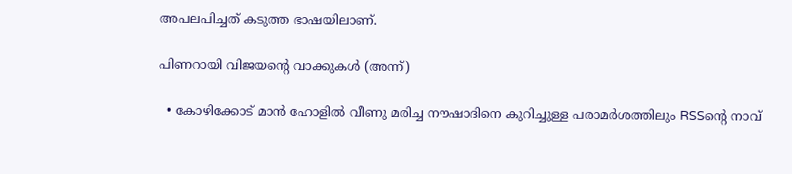അപലപിച്ചത് കടുത്ത ഭാഷയിലാണ്.

പിണറായി വിജയന്റെ വാക്കുകള്‍ (അന്ന്)

  • കോഴിക്കോട് മാന്‍ ഹോളില്‍ വീണു മരിച്ച നൗഷാദിനെ കുറിച്ചുള്ള പരാമര്‍ശത്തിലും RSSന്റെ നാവ്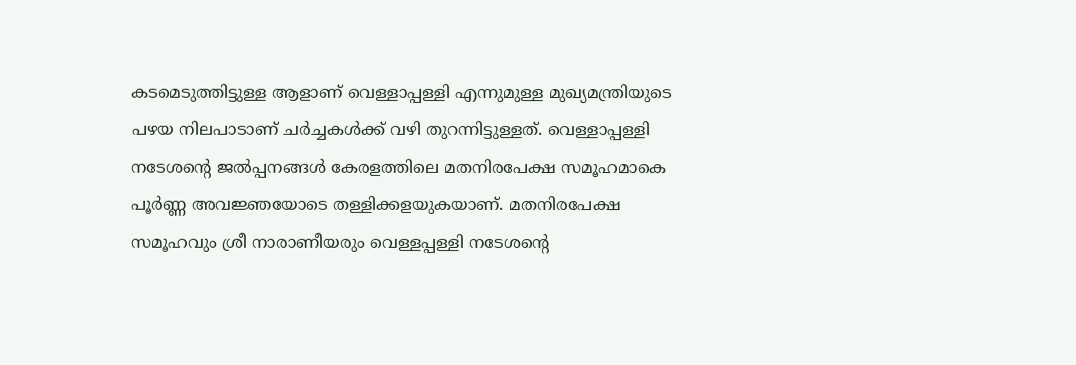കടമെടുത്തിട്ടുള്ള ആളാണ് വെള്ളാപ്പള്ളി എന്നുമുള്ള മുഖ്യമന്ത്രിയുടെ പഴയ നിലപാടാണ് ചര്‍ച്ചകള്‍ക്ക് വഴി തുറന്നിട്ടുള്ളത്. വെള്ളാപ്പള്ളി നടേശന്റെ ജല്‍പ്പനങ്ങള്‍ കേരളത്തിലെ മതനിരപേക്ഷ സമൂഹമാകെ പൂര്‍ണ്ണ അവജ്ഞയോടെ തള്ളിക്കളയുകയാണ്. മതനിരപേക്ഷ സമൂഹവും ശ്രീ നാരാണീയരും വെള്ളപ്പള്ളി നടേശന്റെ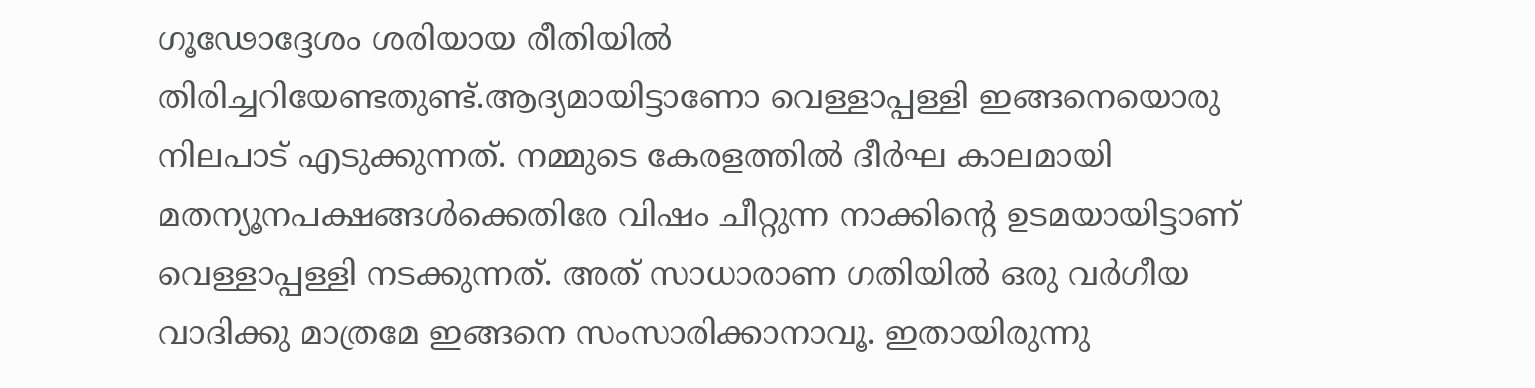ഗൂഢോദ്ദേശം ശരിയായ രീതിയില്‍ തിരിച്ചറിയേണ്ടതുണ്ട്.ആദ്യമായിട്ടാണോ വെള്ളാപ്പള്ളി ഇങ്ങനെയൊരു നിലപാട് എടുക്കുന്നത്. നമ്മുടെ കേരളത്തില്‍ ദീര്‍ഘ കാലമായി മതന്യൂനപക്ഷങ്ങള്‍ക്കെതിരേ വിഷം ചീറ്റുന്ന നാക്കിന്റെ ഉടമയായിട്ടാണ് വെള്ളാപ്പള്ളി നടക്കുന്നത്. അത് സാധാരാണ ഗതിയില്‍ ഒരു വര്‍ഗീയ വാദിക്കു മാത്രമേ ഇങ്ങനെ സംസാരിക്കാനാവൂ. ഇതായിരുന്നു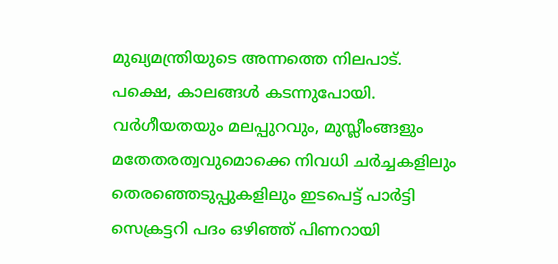മുഖ്യമന്ത്രിയുടെ അന്നത്തെ നിലപാട്. പക്ഷെ, കാലങ്ങള്‍ കടന്നുപോയി. വര്‍ഗീയതയും മലപ്പുറവും, മുസ്ലീംങ്ങളും മതേതരത്വവുമൊക്കെ നിവധി ചര്‍ച്ചകളിലും തെരഞ്ഞെടുപ്പുകളിലും ഇടപെട്ട് പാര്‍ട്ടി സെക്രട്ടറി പദം ഒഴിഞ്ഞ് പിണറായി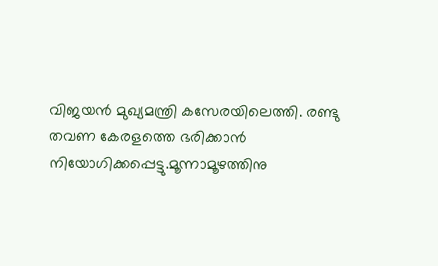വിജയന്‍ മുഖ്യമന്ത്രി കസേരയിലെത്തി. രണ്ടു തവണ കേരളത്തെ ഭരിക്കാന്‍ നിയോഗിക്കപ്പെട്ടു.മൂന്നാമൂഴത്തിനു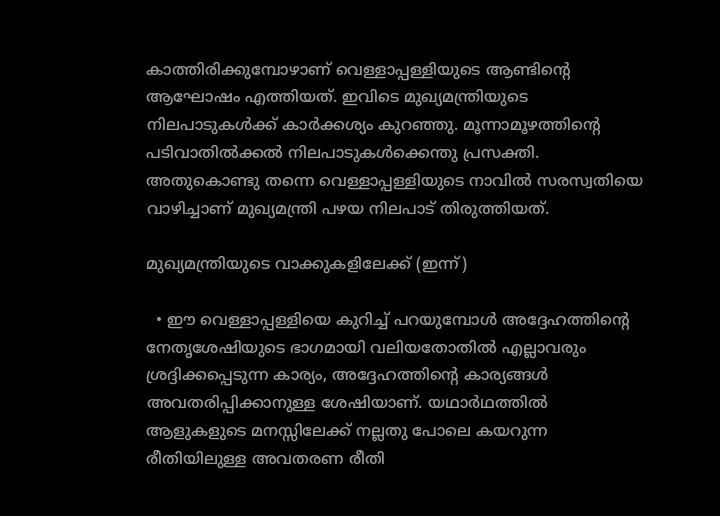കാത്തിരിക്കുമ്പോഴാണ് വെള്ളാപ്പള്ളിയുടെ ആണ്ടിന്റെ ആഘോഷം എത്തിയത്. ഇവിടെ മുഖ്യമന്ത്രിയുടെ നിലപാടുകള്‍ക്ക് കാര്‍ക്കശ്യം കുറഞ്ഞു. മൂന്നാമൂഴത്തിന്റെ പടിവാതില്‍ക്കല്‍ നിലപാടുകള്‍ക്കെന്തു പ്രസക്തി. അതുകൊണ്ടു തന്നെ വെള്ളാപ്പള്ളിയുടെ നാവില്‍ സരസ്വതിയെ വാഴിച്ചാണ് മുഖ്യമന്ത്രി പഴയ നിലപാട് തിരുത്തിയത്.

മുഖ്യമന്ത്രിയുടെ വാക്കുകളിലേക്ക് (ഇന്ന്)

  • ഈ വെള്ളാപ്പള്ളിയെ കുറിച്ച് പറയുമ്പോള്‍ അദ്ദേഹത്തിന്റെ നേതൃശേഷിയുടെ ഭാഗമായി വലിയതോതില്‍ എല്ലാവരും ശ്രദ്ദിക്കപ്പെടുന്ന കാര്യം, അദ്ദേഹത്തിന്റെ കാര്യങ്ങള്‍ അവതരിപ്പിക്കാനുള്ള ശേഷിയാണ്. യഥാര്‍ഥത്തില്‍ ആളുകളുടെ മനസ്സിലേക്ക് നല്ലതു പോലെ കയറുന്ന രീതിയിലുള്ള അവതരണ രീതി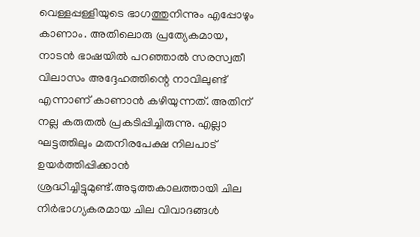വെള്ളപ്പള്ളിയുടെ ഭാഗത്തുനിന്നും എപ്പോഴും കാണാം. അതിലൊരു പ്രത്യേകമായ, നാടന്‍ ഭാഷയില്‍ പറഞ്ഞാല്‍ സരസ്വതീ വിലാസം അദ്ദേഹത്തിന്റെ നാവിലുണ്ട് എന്നാണ് കാണാന്‍ കഴിയുന്നത്. അതിന് നല്ല കരുതല്‍ പ്രകടിപ്പിച്ചിരുന്നു. എല്ലാ ഘട്ടത്തിലും മതനിരപേക്ഷ നിലപാട് ഉയര്‍ത്തിപ്പിക്കാന്‍ ശ്രദ്ധിച്ചിട്ടുമുണ്ട്.അടുത്തകാലത്തായി ചില നിര്‍ഭാഗ്യകരമായ ചില വിവാദങ്ങള്‍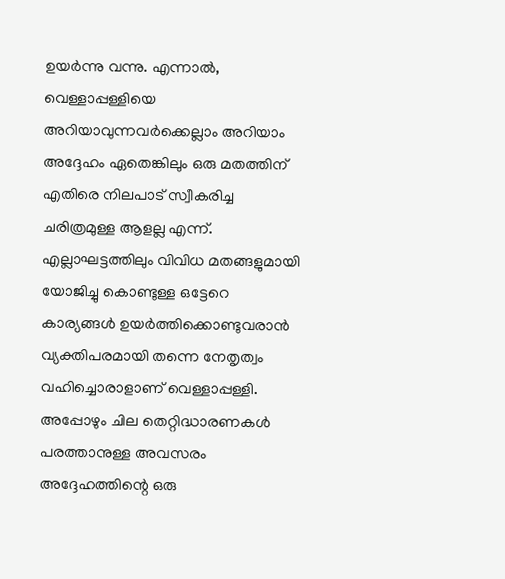ഉയര്‍ന്നു വന്നു. എന്നാല്‍, വെള്ളാപ്പള്ളിയെ അറിയാവുന്നവര്‍ക്കെല്ലാം അറിയാം അദ്ദേഹം ഏതെങ്കിലും ഒരു മതത്തിന് എതിരെ നിലപാട് സ്വീകരിച്ച ചരിത്രമുള്ള ആളല്ല എന്ന്. എല്ലാഘട്ടത്തിലും വിവിധ മതങ്ങളുമായി യോജിച്ചു കൊണ്ടുള്ള ഒട്ടേറെ കാര്യങ്ങള്‍ ഉയര്‍ത്തിക്കൊണ്ടുവരാന്‍ വ്യക്തിപരമായി തന്നെ നേതൃത്വം വഹിച്ചൊരാളാണ് വെള്ളാപ്പള്ളി. അപ്പോഴും ചില തെറ്റിദ്ധാരണകള്‍ പരത്താനുള്ള അവസരം അദ്ദേഹത്തിന്റെ ഒരു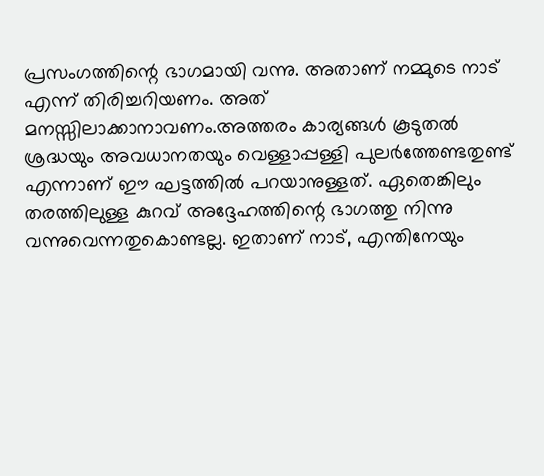പ്രസംഗത്തിന്റെ ഭാഗമായി വന്നു. അതാണ് നമ്മുടെ നാട് എന്ന് തിരിച്ചറിയണം. അത് മനസ്സിലാക്കാനാവണം.അത്തരം കാര്യങ്ങള്‍ കൂടുതല്‍ ശ്രദ്ധയും അവധാനതയും വെള്ളാപ്പള്ളി പുലര്‍ത്തേണ്ടതുണ്ട് എന്നാണ് ഈ ഘട്ടത്തില്‍ പറയാനുള്ളത്. ഏതെങ്കിലും തരത്തിലുള്ള കുറവ് അദ്ദേഹത്തിന്റെ ഭാഗത്തു നിന്നു വന്നുവെന്നതുകൊണ്ടല്ല. ഇതാണ് നാട്, എന്തിനേയും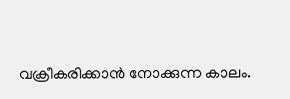വക്രീകരിക്കാന്‍ നോക്കുന്ന കാലം.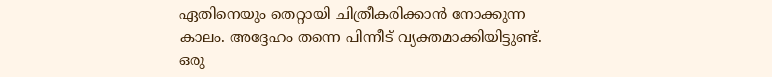ഏതിനെയും തെറ്റായി ചിത്രീകരിക്കാന്‍ നോക്കുന്ന കാലം. അദ്ദേഹം തന്നെ പിന്നീട് വ്യക്തമാക്കിയിട്ടുണ്ട്. ഒരു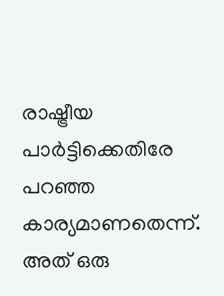രാഷ്ട്രീയ പാര്‍ട്ടിക്കെതിരേ പറഞ്ഞ കാര്യമാണതെന്ന്. അത് ഒരു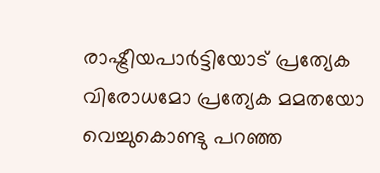രാഷ്ട്രീയപാര്‍ട്ടിയോട് പ്രത്യേക വിരോധമോ പ്രത്യേക മമതയോ വെച്ചുകൊണ്ടു പറഞ്ഞ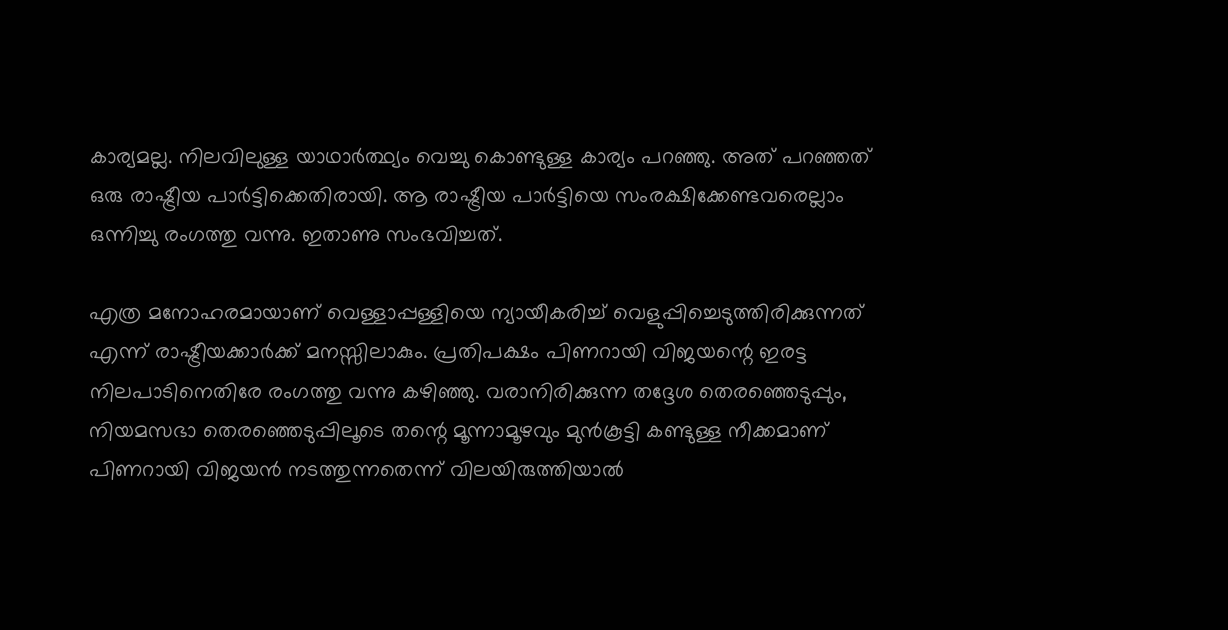കാര്യമല്ല. നിലവിലുള്ള യാഥാര്‍ത്ഥ്യം വെച്ചു കൊണ്ടുള്ള കാര്യം പറഞ്ഞു. അത് പറഞ്ഞത് ഒരു രാഷ്ട്രീയ പാര്‍ട്ടിക്കെതിരായി. ആ രാഷ്ട്രീയ പാര്‍ട്ടിയെ സംരക്ഷിക്കേണ്ടവരെല്ലാം ഒന്നിച്ചു രംഗത്തു വന്നു. ഇതാണു സംഭവിച്ചത്.

എത്ര മനോഹരമായാണ് വെള്ളാപ്പള്ളിയെ ന്യായീകരിച്ച് വെളുപ്പിച്ചെടുത്തിരിക്കുന്നത് എന്ന് രാഷ്ട്രീയക്കാര്‍ക്ക് മനസ്സിലാകും. പ്രതിപക്ഷം പിണറായി വിജയന്റെ ഇരട്ട നിലപാടിനെതിരേ രംഗത്തു വന്നു കഴിഞ്ഞു. വരാനിരിക്കുന്ന തദ്ദേശ തെരഞ്ഞെടുപ്പും, നിയമസഭാ തെരഞ്ഞെടുപ്പിലൂടെ തന്റെ മൂന്നാമൂഴവും മുന്‍കൂട്ടി കണ്ടുള്ള നീക്കമാണ് പിണറായി വിജയന്‍ നടത്തുന്നതെന്ന് വിലയിരുത്തിയാല്‍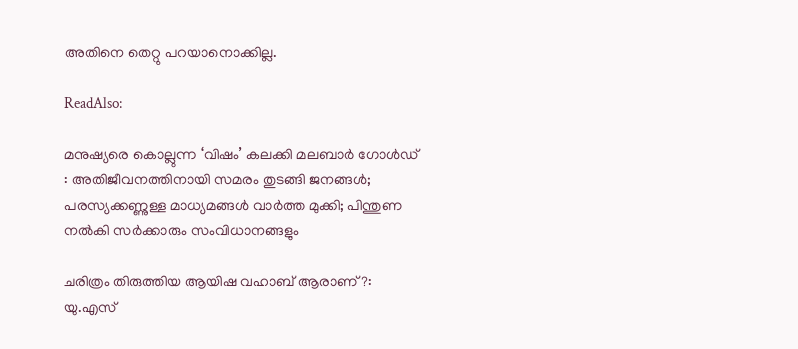അതിനെ തെറ്റു പറയാനൊക്കില്ല.

ReadAlso:

മനുഷ്യരെ കൊല്ലുന്ന ‘വിഷം’ കലക്കി മലബാര്‍ ഗോള്‍ഡ് : അതിജീവനത്തിനായി സമരം തുടങ്ങി ജനങ്ങള്‍; പരസ്യക്കണ്ണുള്ള മാധ്യമങ്ങള്‍ വാര്‍ത്ത മുക്കി; പിന്തുണ നല്‍കി സര്‍ക്കാരും സംവിധാനങ്ങളും

ചരിത്രം തിരുത്തിയ ആയിഷ വഹാബ് ആരാണ് ?: യു.എസ്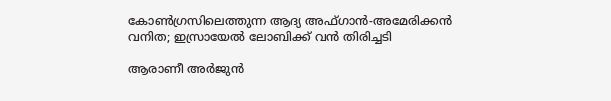കോണ്‍ഗ്രസിലെത്തുന്ന ആദ്യ അഫ്ഗാന്‍-അമേരിക്കന്‍ വനിത; ഇസ്രായേല്‍ ലോബിക്ക് വന്‍ തിരിച്ചടി

ആരാണീ അര്‍ജുന്‍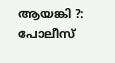ആയങ്കി ?: പോലീസ്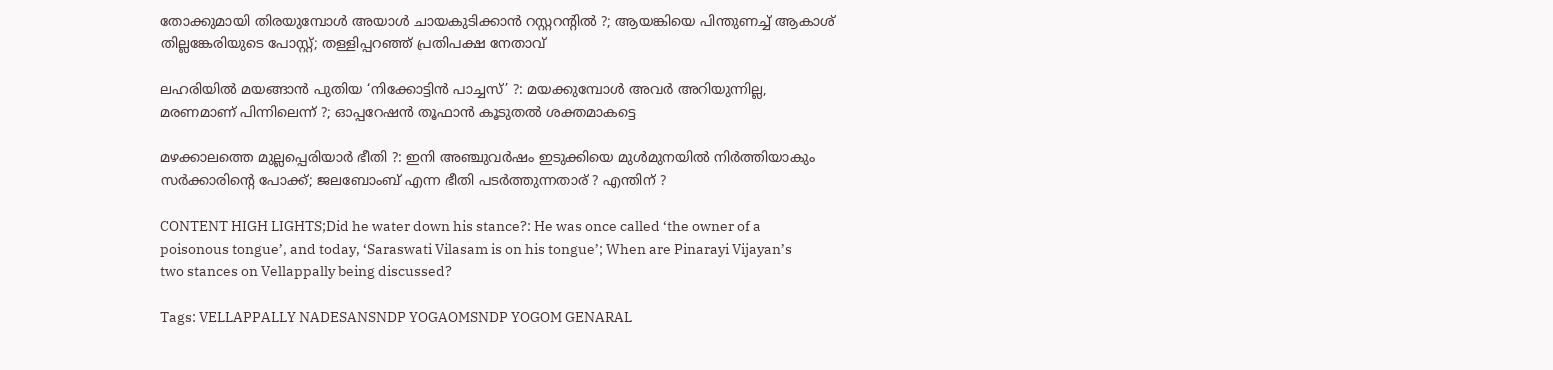തോക്കുമായി തിരയുമ്പോള്‍ അയാള്‍ ചായകുടിക്കാന്‍ റസ്റ്ററന്റില്‍ ?; ആയങ്കിയെ പിന്തുണച്ച് ആകാശ് തില്ലങ്കേരിയുടെ പോസ്റ്റ്; തള്ളിപ്പറഞ്ഞ് പ്രതിപക്ഷ നേതാവ്

ലഹരിയില്‍ മയങ്ങാന്‍ പുതിയ ‘നിക്കോട്ടിന്‍ പാച്ചസ്’ ?: മയക്കുമ്പോള്‍ അവര്‍ അറിയുന്നില്ല, മരണമാണ് പിന്നിലെന്ന് ?; ഓപ്പറേഷന്‍ തൂഫാന്‍ കൂടുതല്‍ ശക്തമാകട്ടെ

മഴക്കാലത്തെ മുല്ലപ്പെരിയാര്‍ ഭീതി ?: ഇനി അഞ്ചുവര്‍ഷം ഇടുക്കിയെ മുള്‍മുനയില്‍ നിര്‍ത്തിയാകും സര്‍ക്കാരിന്റെ പോക്ക്; ജലബോംബ് എന്ന ഭീതി പടര്‍ത്തുന്നതാര് ? എന്തിന് ?

CONTENT HIGH LIGHTS;Did he water down his stance?: He was once called ‘the owner of a poisonous tongue’, and today, ‘Saraswati Vilasam is on his tongue’; When are Pinarayi Vijayan’s two stances on Vellappally being discussed?

Tags: VELLAPPALLY NADESANSNDP YOGAOMSNDP YOGOM GENARAL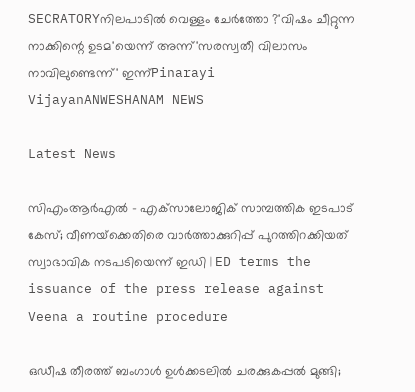SECRATORYനിലപാടില്‍ വെള്ളം ചേര്‍ത്തോ ?'വിഷം ചീറ്റുന്ന നാക്കിന്റെ ഉടമ'യെന്ന് അന്ന്'സരസ്വതീ വിലാസം നാവിലുണ്ടെന്ന്' ഇന്ന്Pinarayi VijayanANWESHANAM NEWS

Latest News

സിഎംആര്‍എല്‍ – എക്‌സാലോജിക് സാമ്പത്തിക ഇടപാട് കേസ്; വീണയ്‌ക്കെതിരെ വാര്‍ത്താക്കുറിപ്പ് പുറത്തിറക്കിയത് സ്വാഭാവിക നടപടിയെന്ന് ഇഡി | ED terms the issuance of the press release against Veena a routine procedure

ഒഡീഷ തീരത്ത് ബംഗാള്‍ ഉള്‍ക്കടലില്‍ ചരക്കുകപ്പല്‍ മുങ്ങി;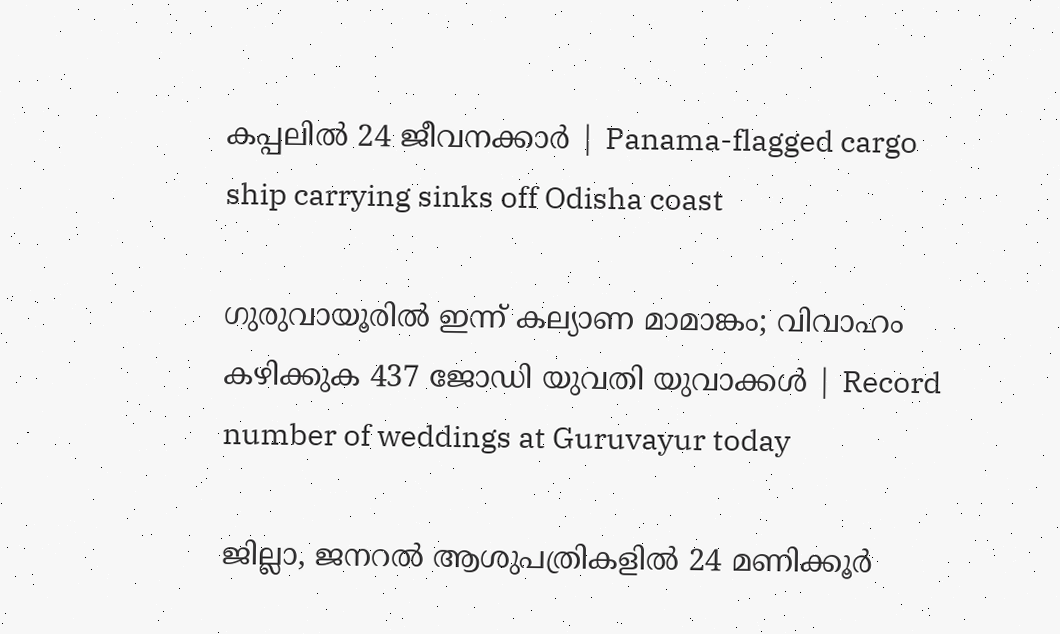കപ്പലില്‍ 24 ജീവനക്കാര്‍ | Panama-flagged cargo ship carrying sinks off Odisha coast

ഗുരുവായൂരില്‍ ഇന്ന് കല്യാണ മാമാങ്കം; വിവാഹം കഴിക്കുക 437 ജോഡി യുവതി യുവാക്കള്‍ | Record number of weddings at Guruvayur today

ജില്ലാ, ജനറൽ ആശുപത്രികളിൽ 24 മണിക്കൂർ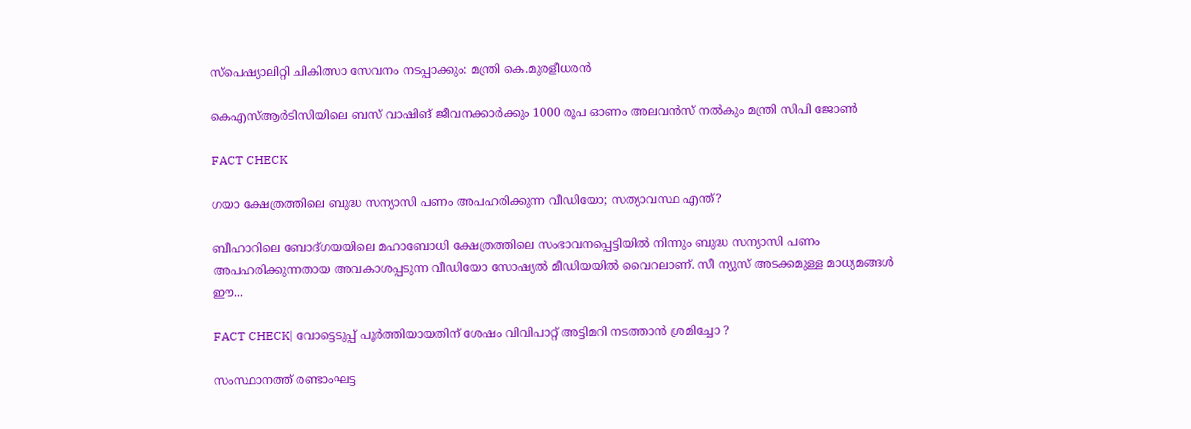സ്പെഷ്യാലിറ്റി ചികിത്സാ സേവനം നടപ്പാക്കും: മന്ത്രി കെ.മുരളീധരൻ

കെഎസ്ആർടിസിയിലെ ബസ് വാഷിങ് ജീവനക്കാർക്കും 1000 രൂപ ഓണം അലവൻസ് നൽകും മന്ത്രി സിപി ജോൺ

FACT CHECK

ഗയാ ക്ഷേത്രത്തിലെ ബുദ്ധ സന്യാസി പണം അപഹരിക്കുന്ന വീഡിയോ; സത്യാവസ്ഥ എന്ത്?

ബീഹാറിലെ ബോദ്ഗയയിലെ മഹാബോധി ക്ഷേത്രത്തിലെ സംഭാവനപ്പെട്ടിയില്‍ നിന്നും ബുദ്ധ സന്യാസി പണം അപഹരിക്കുന്നതായ അവകാശപ്പടുന്ന വീഡിയോ സോഷ്യല്‍ മീഡിയയില്‍ വൈറലാണ്. സീ ന്യുസ് അടക്കമുള്ള മാധ്യമങ്ങള്‍ ഈ...

FACT CHECK| വോട്ടെടുപ്പ് പൂർത്തിയായതിന് ശേഷം വിവിപാറ്റ് അട്ടിമറി നടത്താൻ ശ്രമിച്ചോ ?

സംസ്ഥാനത്ത് രണ്ടാംഘട്ട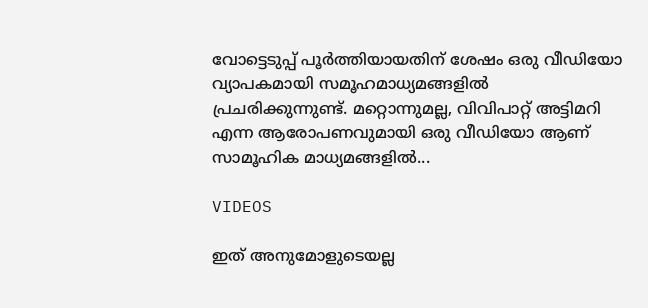വോട്ടെടുപ്പ് പൂർത്തിയായതിന് ശേഷം ഒരു വീഡിയോ വ്യാപകമായി സമൂഹമാധ്യമങ്ങളിൽ പ്രചരിക്കുന്നുണ്ട്. മറ്റൊന്നുമല്ല, വിവിപാറ്റ് അട്ടിമറി എന്ന ആരോപണവുമായി ഒരു വീഡിയോ ആണ് സാമൂഹിക മാധ്യമങ്ങളിൽ...

VIDEOS

ഇത് അനുമോളുടെയല്ല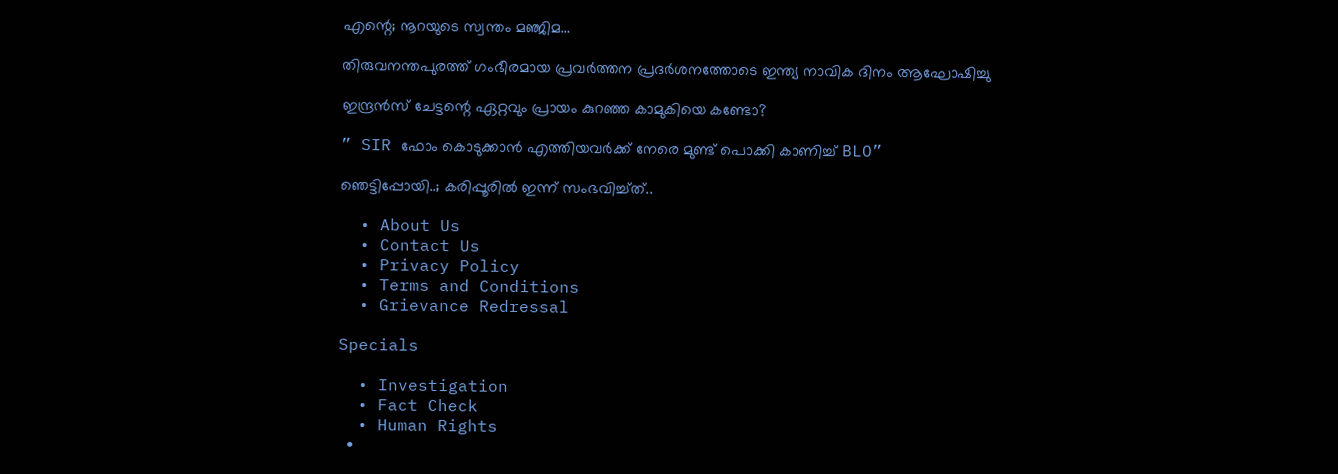എന്റെ; നൂറയുടെ സ്വന്തം മഞ്ജിമ…

തിരുവനന്തപുരത്ത് ഗംഭീരമായ പ്രവർത്തന പ്രദർശനത്തോടെ ഇന്ത്യ നാവിക ദിനം ആഘോഷിച്ചു

ഇന്ദ്രൻസ് ചേട്ടന്റെ ഏറ്റവും പ്രായം കുറഞ്ഞ കാമുകിയെ കണ്ടോ?

” SIR ഫോം കൊടുക്കാൻ എത്തിയവർക്ക് നേരെ മുണ്ട് പൊക്കി കാണിച്ച് BLO”

ഞെട്ടിപ്പോയി..; കരിപ്പൂരിൽ ഇന്ന് സംഭവിച്ച്ത്..

  • About Us
  • Contact Us
  • Privacy Policy
  • Terms and Conditions
  • Grievance Redressal

Specials

  • Investigation
  • Fact Check
  • Human Rights
  •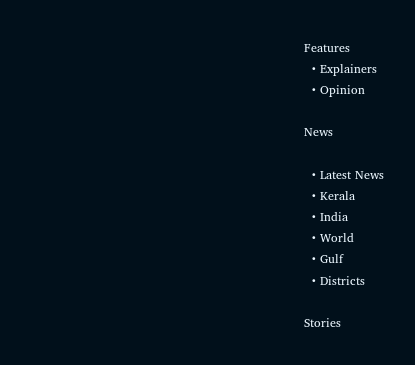Features
  • Explainers
  • Opinion

News

  • Latest News
  • Kerala
  • India
  • World
  • Gulf
  • Districts

Stories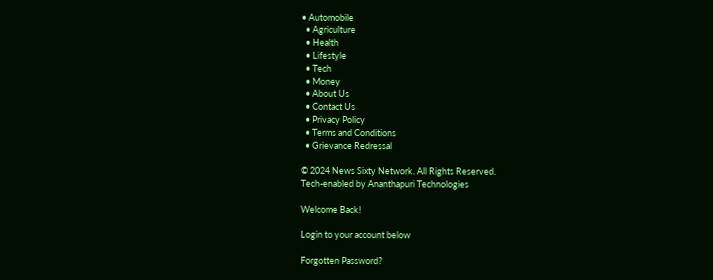• Automobile
  • Agriculture
  • Health
  • Lifestyle
  • Tech
  • Money
  • About Us
  • Contact Us
  • Privacy Policy
  • Terms and Conditions
  • Grievance Redressal

© 2024 News Sixty Network. All Rights Reserved.
Tech-enabled by Ananthapuri Technologies

Welcome Back!

Login to your account below

Forgotten Password?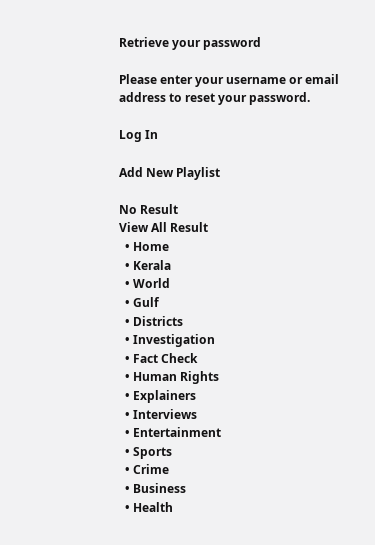Retrieve your password

Please enter your username or email address to reset your password.

Log In

Add New Playlist

No Result
View All Result
  • Home
  • Kerala
  • World
  • Gulf
  • Districts
  • Investigation
  • Fact Check
  • Human Rights
  • Explainers
  • Interviews
  • Entertainment
  • Sports
  • Crime
  • Business
  • Health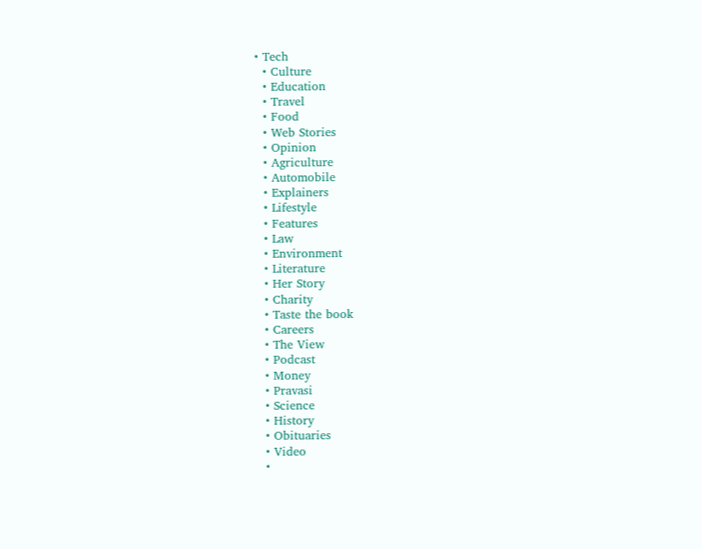• Tech
  • Culture
  • Education
  • Travel
  • Food
  • Web Stories
  • Opinion
  • Agriculture
  • Automobile
  • Explainers
  • Lifestyle
  • Features
  • Law
  • Environment
  • Literature
  • Her Story
  • Charity
  • Taste the book
  • Careers
  • The View
  • Podcast
  • Money
  • Pravasi
  • Science
  • History
  • Obituaries
  • Video
  •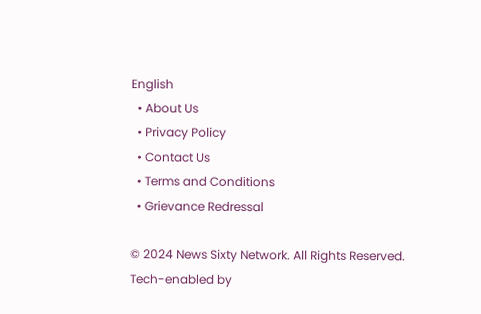English
  • About Us
  • Privacy Policy
  • Contact Us
  • Terms and Conditions
  • Grievance Redressal

© 2024 News Sixty Network. All Rights Reserved.
Tech-enabled by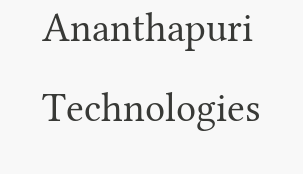Ananthapuri Technologies